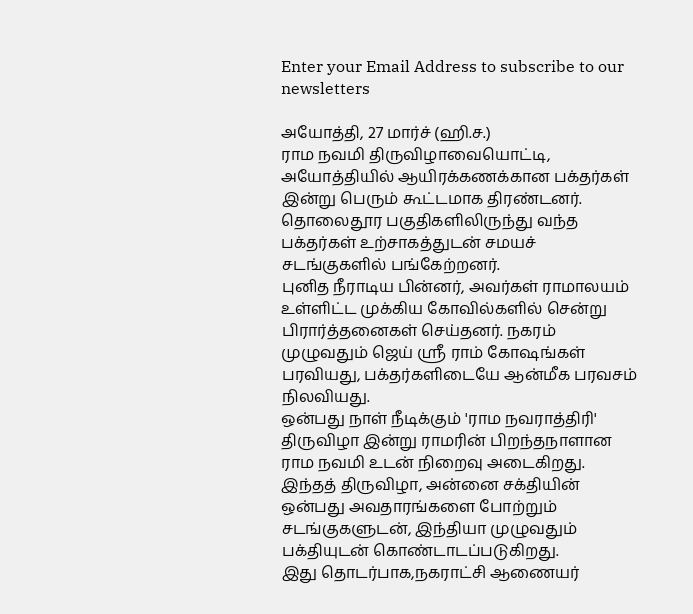Enter your Email Address to subscribe to our newsletters

அயோத்தி, 27 மார்ச் (ஹி.ச.)
ராம நவமி திருவிழாவையொட்டி, அயோத்தியில் ஆயிரக்கணக்கான பக்தர்கள் இன்று பெரும் கூட்டமாக திரண்டனர்.
தொலைதூர பகுதிகளிலிருந்து வந்த பக்தர்கள் உற்சாகத்துடன் சமயச் சடங்குகளில் பங்கேற்றனர்.
புனித நீராடிய பின்னர், அவர்கள் ராமாலயம் உள்ளிட்ட முக்கிய கோவில்களில் சென்று பிரார்த்தனைகள் செய்தனர். நகரம் முழுவதும் ஜெய் ஸ்ரீ ராம் கோஷங்கள் பரவியது, பக்தர்களிடையே ஆன்மீக பரவசம் நிலவியது.
ஒன்பது நாள் நீடிக்கும் 'ராம நவராத்திரி' திருவிழா இன்று ராமரின் பிறந்தநாளான ராம நவமி உடன் நிறைவு அடைகிறது.
இந்தத் திருவிழா, அன்னை சக்தியின் ஒன்பது அவதாரங்களை போற்றும் சடங்குகளுடன், இந்தியா முழுவதும் பக்தியுடன் கொண்டாடப்படுகிறது.
இது தொடர்பாக,நகராட்சி ஆணையர்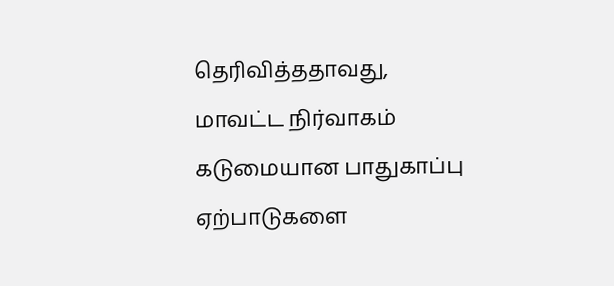தெரிவித்ததாவது,
மாவட்ட நிர்வாகம் கடுமையான பாதுகாப்பு ஏற்பாடுகளை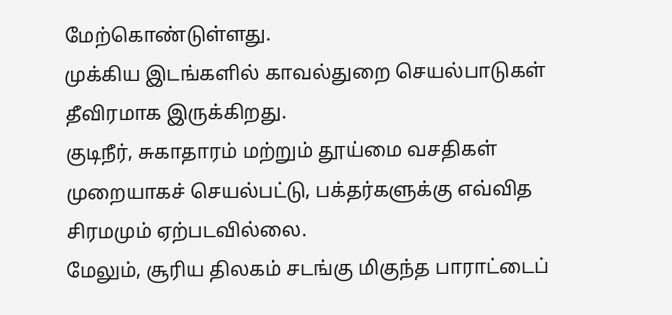மேற்கொண்டுள்ளது.
முக்கிய இடங்களில் காவல்துறை செயல்பாடுகள் தீவிரமாக இருக்கிறது.
குடிநீர், சுகாதாரம் மற்றும் தூய்மை வசதிகள் முறையாகச் செயல்பட்டு, பக்தர்களுக்கு எவ்வித சிரமமும் ஏற்படவில்லை.
மேலும், சூரிய திலகம் சடங்கு மிகுந்த பாராட்டைப்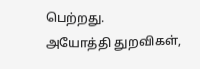பெற்றது.
அயோத்தி துறவிகள்,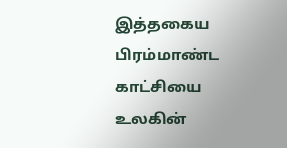இத்தகைய பிரம்மாண்ட காட்சியை உலகின்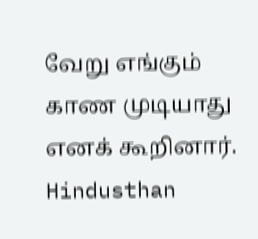வேறு எங்கும் காண முடியாது எனக் கூறினார்.
Hindusthan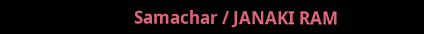Samachar / JANAKI RAM